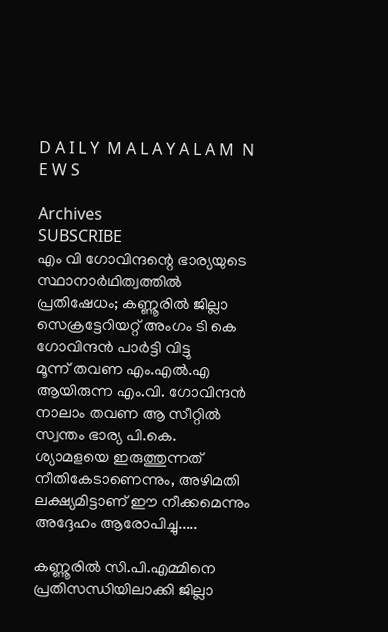D A I L Y  M A L A Y A L A M  N E W S

Archives
SUBSCRIBE
എം വി ഗോവിന്ദന്റെ ഭാര്യയുടെ സ്ഥാനാര്‍ഥിത്വത്തില്‍ പ്രതിഷേധം; കണ്ണൂരില്‍ ജില്ലാ സെക്രട്ടേറിയറ്റ് അംഗം ടി കെ ഗോവിന്ദന്‍ പാര്‍ട്ടി വിട്ടു
മൂന്ന് തവണ എം.എൽ.എ ആയിരുന്ന എം.വി. ഗോവിന്ദൻ നാലാം തവണ ആ സീറ്റിൽ സ്വന്തം ഭാര്യ പി.കെ. ശ്യാമളയെ ഇരുത്തുന്നത് നീതികേടാണെന്നും, അഴിമതി ലക്ഷ്യമിട്ടാണ് ഈ നീക്കമെന്നും അദ്ദേഹം ആരോപിച്ചു.....

കണ്ണൂരിൽ സി.പി.എമ്മിനെ പ്രതിസന്ധിയിലാക്കി ജില്ലാ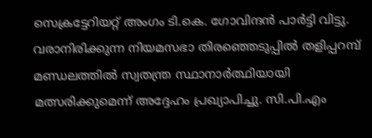സെക്രട്ടേറിയറ്റ് അംഗം ടി.കെ. ഗോവിന്ദൻ പാർട്ടി വിട്ടു. വരാനിരിക്കുന്ന നിയമസഭാ തിരഞ്ഞെടുപ്പിൽ തളിപ്പറമ്പ് മണ്ഡലത്തിൽ സ്വതന്ത്ര സ്ഥാനാർത്ഥിയായി മത്സരിക്കുമെന്ന് അദ്ദേഹം പ്രഖ്യാപിച്ചു. സി.പി.എം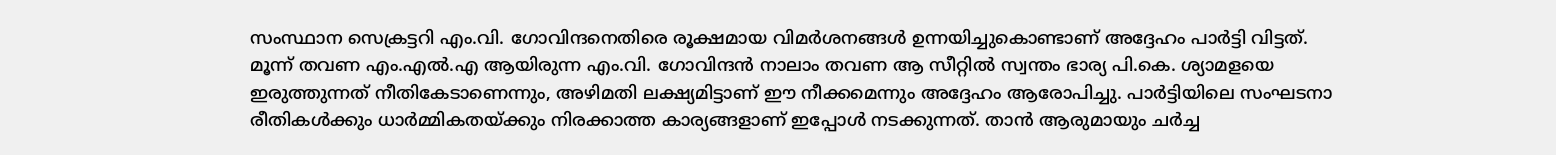സംസ്ഥാന സെക്രട്ടറി എം.വി. ഗോവിന്ദനെതിരെ രൂക്ഷമായ വിമർശനങ്ങൾ ഉന്നയിച്ചുകൊണ്ടാണ് അദ്ദേഹം പാർട്ടി വിട്ടത്. മൂന്ന് തവണ എം.എൽ.എ ആയിരുന്ന എം.വി. ഗോവിന്ദൻ നാലാം തവണ ആ സീറ്റിൽ സ്വന്തം ഭാര്യ പി.കെ. ശ്യാമളയെ ഇരുത്തുന്നത് നീതികേടാണെന്നും, അഴിമതി ലക്ഷ്യമിട്ടാണ് ഈ നീക്കമെന്നും അദ്ദേഹം ആരോപിച്ചു. പാർട്ടിയിലെ സംഘടനാ രീതികൾക്കും ധാർമ്മികതയ്ക്കും നിരക്കാത്ത കാര്യങ്ങളാണ് ഇപ്പോൾ നടക്കുന്നത്. താൻ ആരുമായും ചർച്ച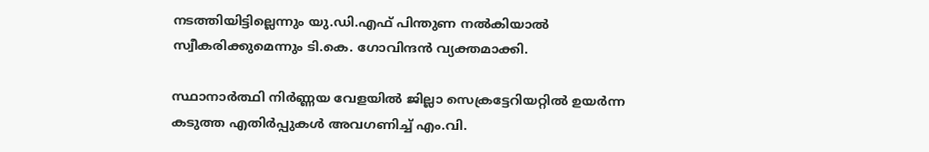നടത്തിയിട്ടില്ലെന്നും യു.ഡി.എഫ് പിന്തുണ നൽകിയാൽ സ്വീകരിക്കുമെന്നും ടി.കെ. ഗോവിന്ദൻ വ്യക്തമാക്കി.

സ്ഥാനാർത്ഥി നിർണ്ണയ വേളയിൽ ജില്ലാ സെക്രട്ടേറിയറ്റിൽ ഉയർന്ന കടുത്ത എതിർപ്പുകൾ അവഗണിച്ച് എം.വി.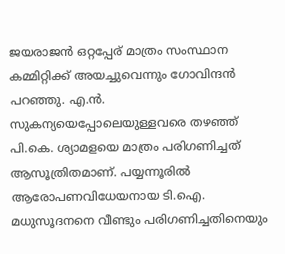ജയരാജൻ ഒറ്റപ്പേര് മാത്രം സംസ്ഥാന കമ്മിറ്റിക്ക് അയച്ചുവെന്നും ഗോവിന്ദൻ പറഞ്ഞു. എ.ൻ. സുകന്യയെപ്പോലെയുള്ളവരെ തഴഞ്ഞ് പി.കെ. ശ്യാമളയെ മാത്രം പരിഗണിച്ചത് ആസൂത്രിതമാണ്. പയ്യന്നൂരിൽ ആരോപണവിധേയനായ ടി.ഐ. മധുസൂദനനെ വീണ്ടും പരിഗണിച്ചതിനെയും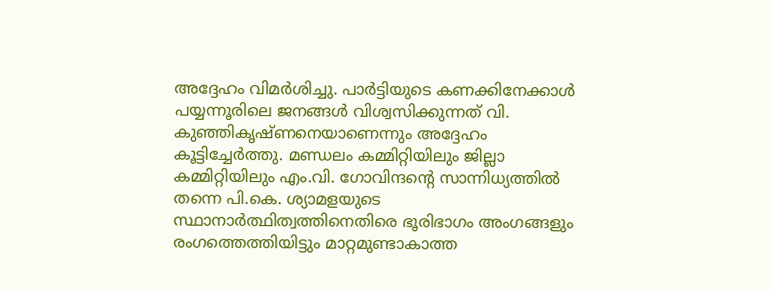അദ്ദേഹം വിമർശിച്ചു. പാർട്ടിയുടെ കണക്കിനേക്കാൾ പയ്യന്നൂരിലെ ജനങ്ങൾ വിശ്വസിക്കുന്നത് വി. കുഞ്ഞികൃഷ്ണനെയാണെന്നും അദ്ദേഹം കൂട്ടിച്ചേർത്തു. മണ്ഡലം കമ്മിറ്റിയിലും ജില്ലാ കമ്മിറ്റിയിലും എം.വി. ഗോവിന്ദന്റെ സാന്നിധ്യത്തിൽ തന്നെ പി.കെ. ശ്യാമളയുടെ സ്ഥാനാർത്ഥിത്വത്തിനെതിരെ ഭൂരിഭാഗം അംഗങ്ങളും രംഗത്തെത്തിയിട്ടും മാറ്റമുണ്ടാകാത്ത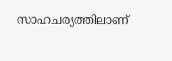സാഹചര്യത്തിലാണ്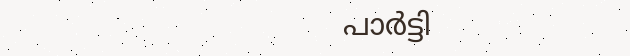പാർട്ടി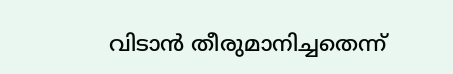വിടാൻ തീരുമാനിച്ചതെന്ന്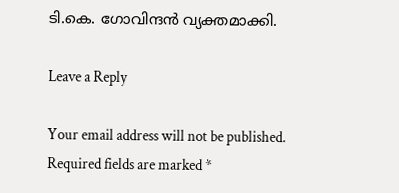ടി.കെ. ഗോവിന്ദൻ വ്യക്തമാക്കി.

Leave a Reply

Your email address will not be published. Required fields are marked *